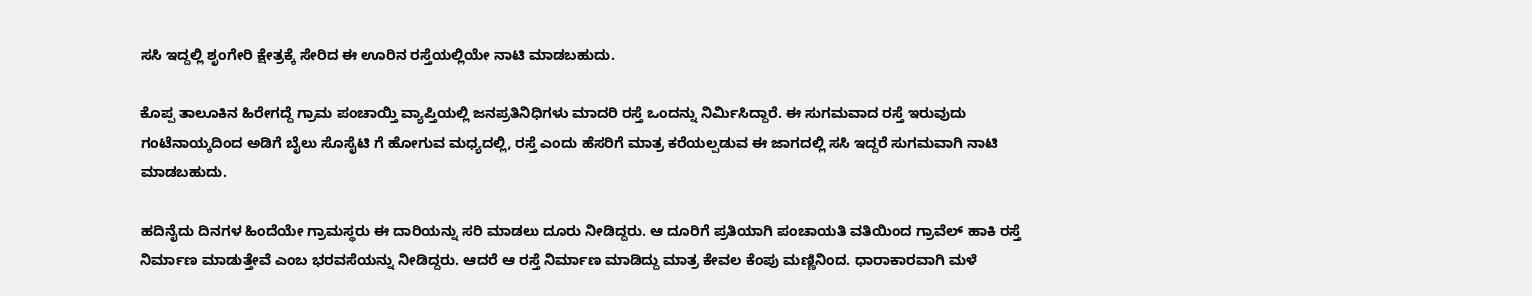ಸಸಿ ಇದ್ದಲ್ಲಿ ಶೃಂಗೇರಿ ಕ್ಷೇತ್ರಕ್ಕೆ ಸೇರಿದ ಈ ಊರಿನ ರಸ್ತೆಯಲ್ಲಿಯೇ ನಾಟಿ ಮಾಡಬಹುದು.

ಕೊಪ್ಪ ತಾಲೂಕಿನ ಹಿರೇಗದ್ದೆ ಗ್ರಾಮ ಪಂಚಾಯ್ತಿ ವ್ಯಾಪ್ತಿಯಲ್ಲಿ ಜನಪ್ರತಿನಿಧಿಗಳು ಮಾದರಿ ರಸ್ತೆ ಒಂದನ್ನು ನಿರ್ಮಿಸಿದ್ದಾರೆ. ಈ ಸುಗಮವಾದ ರಸ್ತೆ ಇರುವುದು ಗಂಟೆನಾಯ್ಕದಿಂದ ಅಡಿಗೆ ಬೈಲು ಸೊಸೈಟಿ ಗೆ ಹೋಗುವ ಮಧ್ಯದಲ್ಲಿ, ರಸ್ತೆ ಎಂದು ಹೆಸರಿಗೆ ಮಾತ್ರ ಕರೆಯಲ್ಪಡುವ ಈ ಜಾಗದಲ್ಲಿ ಸಸಿ ಇದ್ದರೆ ಸುಗಮವಾಗಿ ನಾಟಿ ಮಾಡಬಹುದು.

ಹದಿನೈದು ದಿನಗಳ ಹಿಂದೆಯೇ ಗ್ರಾಮಸ್ಥರು ಈ ದಾರಿಯನ್ನು ಸರಿ ಮಾಡಲು ದೂರು ನೀಡಿದ್ದರು. ಆ ದೂರಿಗೆ ಪ್ರತಿಯಾಗಿ ಪಂಚಾಯತಿ ವತಿಯಿಂದ ಗ್ರಾವೆಲ್ ಹಾಕಿ ರಸ್ತೆ ನಿರ್ಮಾಣ ಮಾಡುತ್ತೇವೆ ಎಂಬ ಭರವಸೆಯನ್ನು ನೀಡಿದ್ದರು. ಆದರೆ ಆ ರಸ್ತೆ ನಿರ್ಮಾಣ ಮಾಡಿದ್ದು ಮಾತ್ರ ಕೇವಲ ಕೆಂಪು ಮಣ್ಣಿನಿಂದ. ಧಾರಾಕಾರವಾಗಿ ಮಳೆ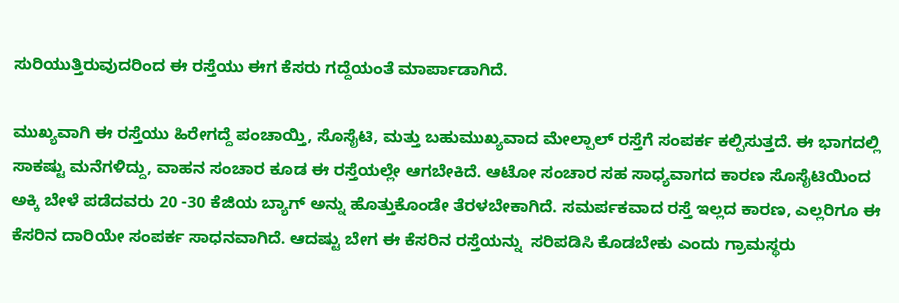ಸುರಿಯುತ್ತಿರುವುದರಿಂದ ಈ ರಸ್ತೆಯು ಈಗ ಕೆಸರು ಗದ್ದೆಯಂತೆ ಮಾರ್ಪಾಡಾಗಿದೆ.

ಮುಖ್ಯವಾಗಿ ಈ ರಸ್ತೆಯು ಹಿರೇಗದ್ದೆ ಪಂಚಾಯ್ತಿ, ಸೊಸೈಟಿ, ಮತ್ತು ಬಹುಮುಖ್ಯವಾದ ಮೇಲ್ಪಾಲ್ ರಸ್ತೆಗೆ ಸಂಪರ್ಕ ಕಲ್ಪಿಸುತ್ತದೆ. ಈ ಭಾಗದಲ್ಲಿ ಸಾಕಷ್ಟು ಮನೆಗಳಿದ್ದು, ವಾಹನ ಸಂಚಾರ ಕೂಡ ಈ ರಸ್ತೆಯಲ್ಲೇ ಆಗಬೇಕಿದೆ. ಆಟೋ ಸಂಚಾರ ಸಹ ಸಾಧ್ಯವಾಗದ ಕಾರಣ ಸೊಸೈಟಿಯಿಂದ ಅಕ್ಕಿ ಬೇಳೆ ಪಡೆದವರು 20 -30 ಕೆಜಿಯ ಬ್ಯಾಗ್ ಅನ್ನು ಹೊತ್ತುಕೊಂಡೇ ತೆರಳಬೇಕಾಗಿದೆ. ಸಮರ್ಪಕವಾದ ರಸ್ತೆ ಇಲ್ಲದ ಕಾರಣ, ಎಲ್ಲರಿಗೂ ಈ ಕೆಸರಿನ ದಾರಿಯೇ ಸಂಪರ್ಕ ಸಾಧನವಾಗಿದೆ. ಆದಷ್ಟು ಬೇಗ ಈ ಕೆಸರಿನ ರಸ್ತೆಯನ್ನು  ಸರಿಪಡಿಸಿ ಕೊಡಬೇಕು ಎಂದು ಗ್ರಾಮಸ್ಥರು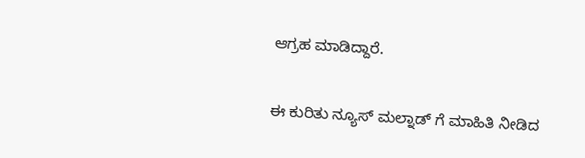ಆಗ್ರಹ ಮಾಡಿದ್ದಾರೆ.

ಈ ಕುರಿತು ನ್ಯೂಸ್ ಮಲ್ನಾಡ್ ಗೆ ಮಾಹಿತಿ ನೀಡಿದ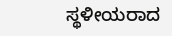ಸ್ಥಳೀಯರಾದ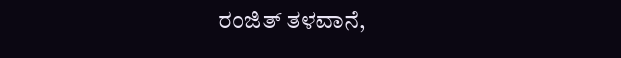ರಂಜಿತ್ ತಳವಾನೆ,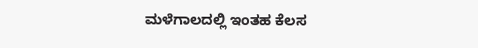ಮಳೆಗಾಲದಲ್ಲಿ ಇಂತಹ ಕೆಲಸ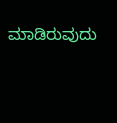ಮಾಡಿರುವುದು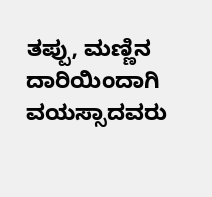ತಪ್ಪು, ಮಣ್ಣಿನ ದಾರಿಯಿಂದಾಗಿ ವಯಸ್ಸಾದವರು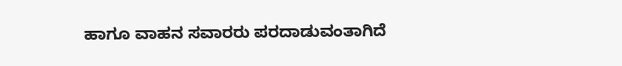ಹಾಗೂ ವಾಹನ ಸವಾರರು ಪರದಾಡುವಂತಾಗಿದೆ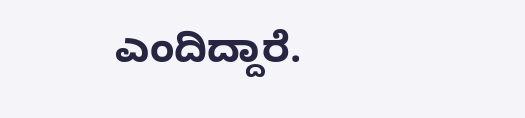ಎಂದಿದ್ದಾರೆ.